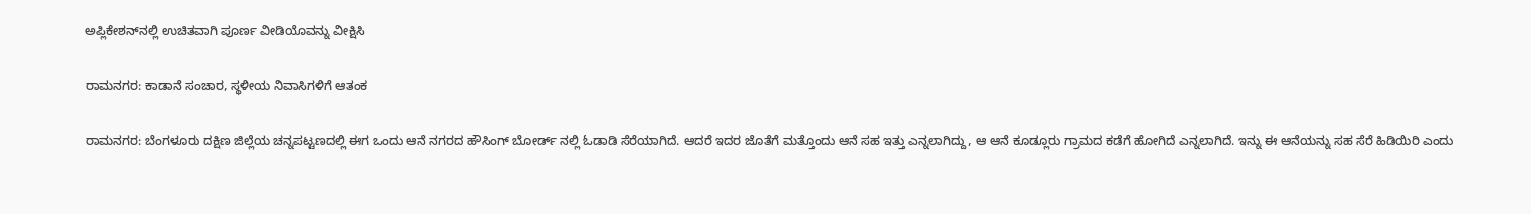ಅಪ್ಲಿಕೇಶನ್‌ನಲ್ಲಿ ಉಚಿತವಾಗಿ ಪೂರ್ಣ ವೀಡಿಯೊವನ್ನು ವೀಕ್ಷಿಸಿ

ರಾಮನಗರ: ಕಾಡಾನೆ ಸಂಚಾರ, ಸ್ಥಳೀಯ ನಿವಾಸಿಗಳಿಗೆ ಆತಂಕ

ರಾಮನಗರ: ಬೆಂಗಳೂರು ದಕ್ಷಿಣ ಜಿಲ್ಲೆಯ ಚನ್ನಪಟ್ಟಣದಲ್ಲಿ ಈಗ ಒಂದು ಆನೆ ನಗರದ ಹೌಸಿಂಗ್ ಬೋರ್ಡ್ ನಲ್ಲಿ ಓಡಾಡಿ ಸೆರೆಯಾಗಿದೆ. ಆದರೆ ಇದರ ಜೊತೆಗೆ ಮತ್ತೊಂದು ಆನೆ ಸಹ ಇತ್ತು ಎನ್ನಲಾಗಿದ್ದು, ಆ ಆನೆ ಕೂಡ್ಲೂರು ಗ್ರಾಮದ ಕಡೆಗೆ ಹೋಗಿದೆ ಎನ್ನಲಾಗಿದೆ. ಇನ್ನು ಈ ಆನೆಯನ್ನು ಸಹ ಸೆರೆ ಹಿಡಿಯಿರಿ ಎಂದು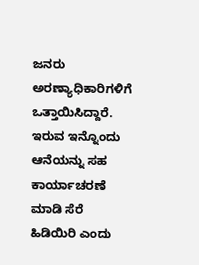ಜನರು ಅರಣ್ಯಾಧಿಕಾರಿಗಳಿಗೆ ಒತ್ತಾಯಿಸಿದ್ದಾರೆ. ಇರುವ ಇನ್ನೊಂದು ಆನೆಯನ್ನು ಸಹ ಕಾರ್ಯಾಚರಣೆ ಮಾಡಿ ಸೆರೆ ಹಿಡಿಯಿರಿ ಎಂದು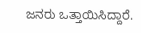ಜನರು ಒತ್ತಾಯಿಸಿದ್ದಾರೆ.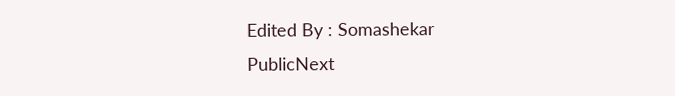Edited By : Somashekar
PublicNext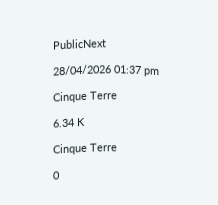PublicNext

28/04/2026 01:37 pm

Cinque Terre

6.34 K

Cinque Terre

0